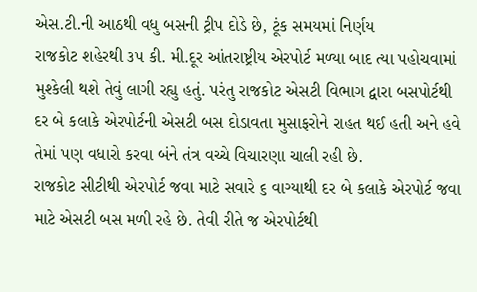એસ.ટી.ની આઠથી વધુ બસની ટ્રીપ દોડે છે, ટૂંક સમયમાં નિર્ણય
રાજકોટ શહેરથી ૩૫ કી. મી.દૂર આંતરાષ્ટ્રીય એરપોર્ટ મળ્યા બાદ ત્યા પહોચવામાં મુશ્કેલી થશે તેવું લાગી રહ્યુ હતું. પરંતુ રાજકોટ એસટી વિભાગ દ્વારા બસપોર્ટથી દર બે કલાકે એરપોર્ટની એસટી બસ દોડાવતા મુસાફરોને રાહત થઈ હતી અને હવે તેમાં પણ વધારો કરવા બંને તંત્ર વચ્ચે વિચારણા ચાલી રહી છે.
રાજકોટ સીટીથી એરપોર્ટ જવા માટે સવારે ૬ વાગ્યાથી દર બે કલાકે એરપોર્ટ જવા માટે એસટી બસ મળી રહે છે. તેવી રીતે જ એરપોર્ટથી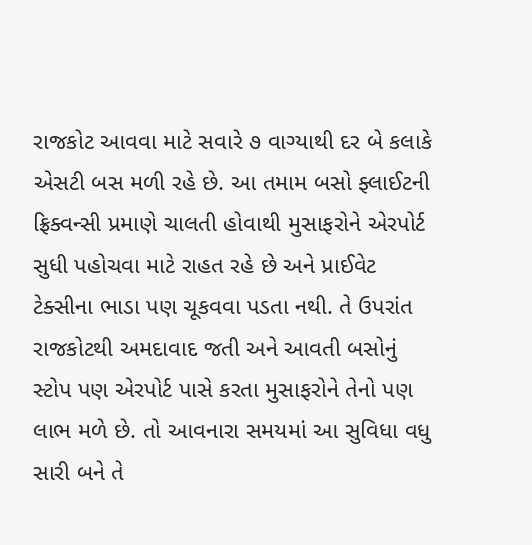રાજકોટ આવવા માટે સવારે ૭ વાગ્યાથી દર બે કલાકે એસટી બસ મળી રહે છે. આ તમામ બસો ફ્લાઈટની ફ્રિક્વન્સી પ્રમાણે ચાલતી હોવાથી મુસાફરોને એરપોર્ટ સુધી પહોચવા માટે રાહત રહે છે અને પ્રાઈવેટ ટેક્સીના ભાડા પણ ચૂકવવા પડતા નથી. તે ઉપરાંત રાજકોટથી અમદાવાદ જતી અને આવતી બસોનું સ્ટોપ પણ એરપોર્ટ પાસે કરતા મુસાફરોને તેનો પણ લાભ મળે છે. તો આવનારા સમયમાં આ સુવિધા વધુ સારી બને તે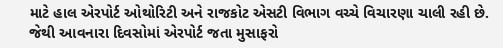માટે હાલ એરપોર્ટ ઓથોરિટી અને રાજકોટ એસટી વિભાગ વચ્ચે વિચારણા ચાલી રહી છે. જેથી આવનારા દિવસોમાં એરપોર્ટ જતા મુસાફરો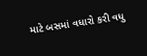માટે બસમાં વધારો કરી વધુ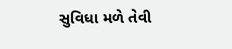સુવિધા મળે તેવી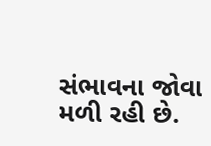સંભાવના જોવા મળી રહી છે.